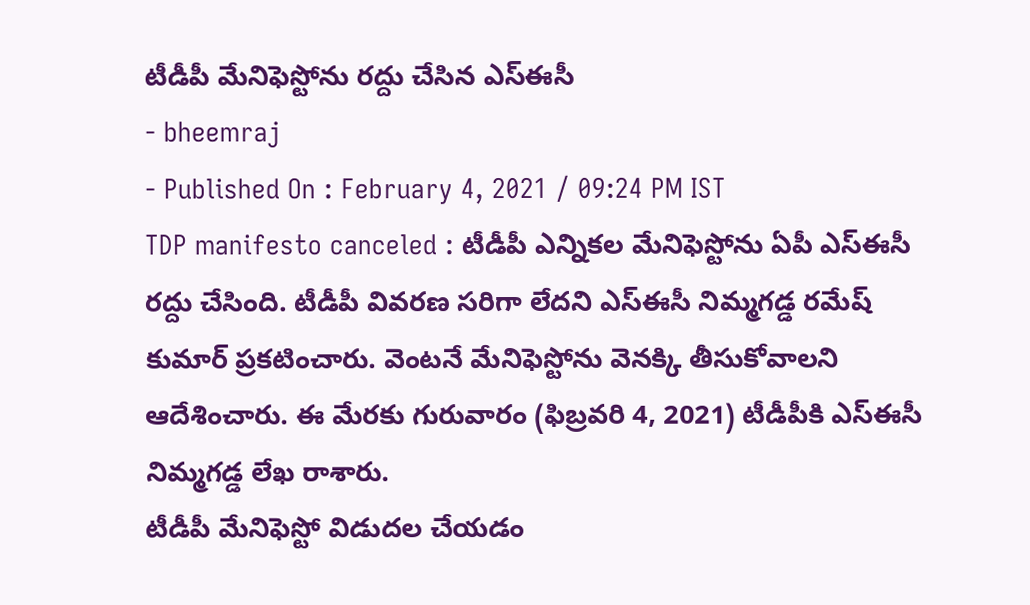టీడీపీ మేనిఫెస్టోను రద్దు చేసిన ఎస్ఈసీ
- bheemraj
- Published On : February 4, 2021 / 09:24 PM IST
TDP manifesto canceled : టీడీపీ ఎన్నికల మేనిఫెస్టోను ఏపీ ఎస్ఈసీ రద్దు చేసింది. టీడీపీ వివరణ సరిగా లేదని ఎస్ఈసీ నిమ్మగడ్డ రమేష్ కుమార్ ప్రకటించారు. వెంటనే మేనిఫెస్టోను వెనక్కి తీసుకోవాలని ఆదేశించారు. ఈ మేరకు గురువారం (ఫిబ్రవరి 4, 2021) టీడీపీకి ఎస్ఈసీ నిమ్మగడ్డ లేఖ రాశారు.
టీడీపీ మేనిఫెస్టో విడుదల చేయడం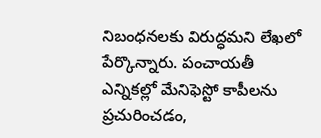నిబంధనలకు విరుద్ధమని లేఖలో పేర్కొన్నారు. పంచాయతీ ఎన్నికల్లో మేనిఫెస్టో కాపీలను ప్రచురించడం,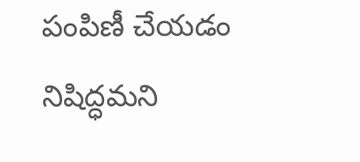పంపిణీ చేయడం నిషిద్ధమని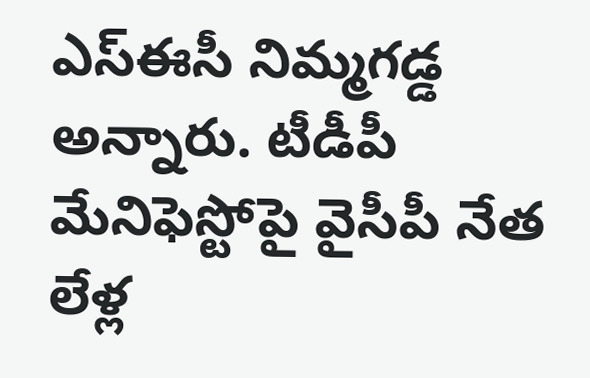ఎస్ఈసీ నిమ్మగడ్డ అన్నారు. టీడీపీ మేనిఫెస్టోపై వైసీపీ నేత లేళ్ల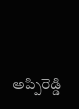అప్పిరెడ్డి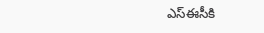ఎస్ఈసీకి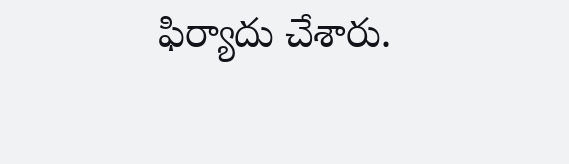ఫిర్యాదు చేశారు.